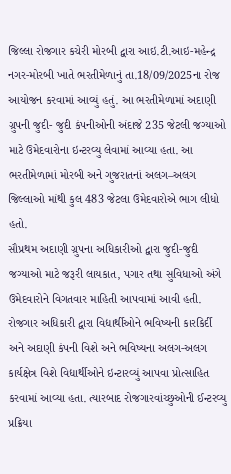જિલ્લા રોજગાર કચેરી મોરબી દ્વારા આઇ.ટી.આઇ-મહેન્દ્ર નગર-મોરબી ખાતે ભરતીમેળાનું તા.18/09/2025ના રોજ આયોજન કરવામાં આવ્યું હતું. આ ભરતીમેળામાં અદાણી ગ્રુપની જુદી- જુદી કંપનીઓની અંદાજે 235 જેટલી જગ્યાઓ માટે ઉમેદવારોના ઇન્ટરવ્યુ લેવામાં આવ્યા હતા. આ ભરતીમેળામાં મોરબી અને ગુજરાતનાં અલગ–અલગ જિલ્લાઓ માંથી કુલ 483 જેટલા ઉમેદવારોએ ભાગ લીધો હતો.
સૌપ્રથમ અદાણી ગ્રુપના અધિકારીઓ દ્વારા જુદી-જુદી જગ્યાઓ માટે જરૂરી લાયકાત, પગાર તથા સુવિધાઓ અંગે ઉમેદવારોને વિગતવાર માહિતી આપવામાં આવી હતી. રોજગાર અધિકારી દ્વારા વિદ્યાર્થીઓને ભવિષ્યની કારકિર્દી અને અદાણી કંપની વિશે અને ભવિષ્યના અલગ-અલગ કાર્યક્ષેત્ર વિશે વિદ્યાર્થીઓને ઇન્ટારવ્યું આપવા પ્રોત્સાહિત કરવામાં આવ્યા હતા. ત્યારબાદ રોજગારવાંચ્છુઓની ઈન્ટરવ્યુ પ્રક્રિયા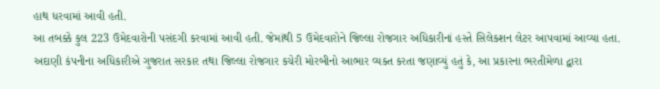હાથ ધરવામાં આવી હતી.
આ તબક્કે કુલ 223 ઉમેદવારોની પસંદગી કરવામાં આવી હતી. જેમાંથી 5 ઉમેદવારોને જિલ્લા રોજગાર અધિકારીનાં હસ્તે સિલેકશન લેટર આપવામાં આવ્યા હતા. અદાણી કંપનીના અધિકારીએ ગુજરાત સરકાર તથા જિલ્લા રોજગાર કચેરી મોરબીનો આભાર વ્યક્ત કરતા જણાવ્યું હતું કે, આ પ્રકારના ભરતીમેળા દ્વારા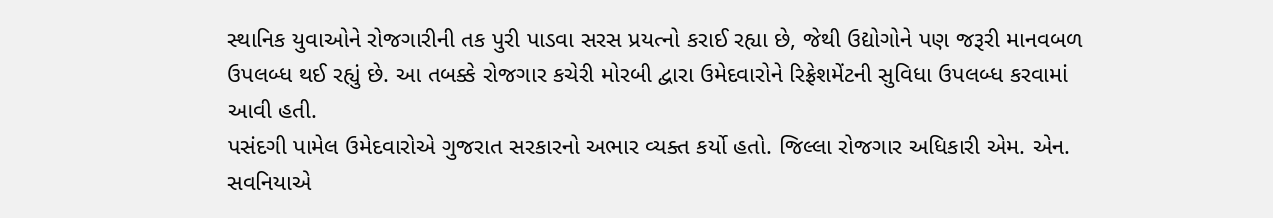સ્થાનિક યુવાઓને રોજગારીની તક પુરી પાડવા સરસ પ્રયત્નો કરાઈ રહ્યા છે, જેથી ઉદ્યોગોને પણ જરૂરી માનવબળ ઉપલબ્ધ થઈ રહ્યું છે. આ તબક્કે રોજગાર કચેરી મોરબી દ્વારા ઉમેદવારોને રિફ્રેશમેંટની સુવિધા ઉપલબ્ધ કરવામાં આવી હતી.
પસંદગી પામેલ ઉમેદવારોએ ગુજરાત સરકારનો અભાર વ્યક્ત કર્યો હતો. જિલ્લા રોજગાર અધિકારી એમ. એન. સવનિયાએ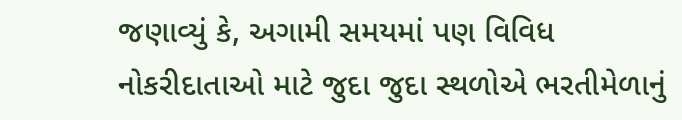જણાવ્યું કે, અગામી સમયમાં પણ વિવિધ નોકરીદાતાઓ માટે જુદા જુદા સ્થળોએ ભરતીમેળાનું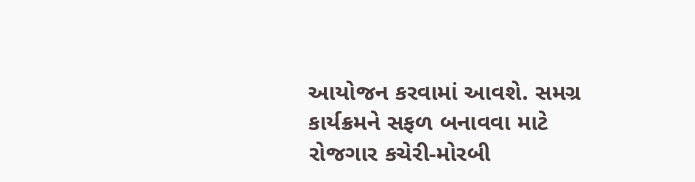આયોજન કરવામાં આવશે. સમગ્ર કાર્યક્રમને સફળ બનાવવા માટે રોજગાર કચેરી-મોરબી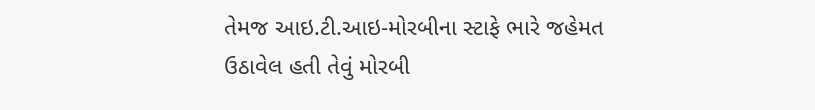તેમજ આઇ.ટી.આઇ-મોરબીના સ્ટાફે ભારે જહેમત ઉઠાવેલ હતી તેવું મોરબી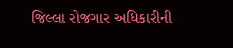જિલ્લા રોજગાર અધિકારીની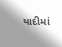યાદીમાં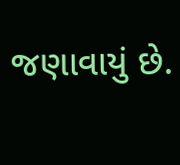જણાવાયું છે.